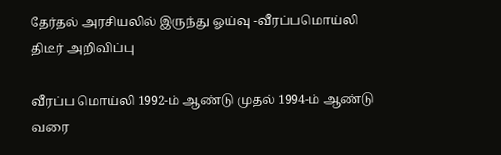தேர்தல் அரசியலில் இருந்து ஓய்வு -வீரப்பமொய்லி திடீர் அறிவிப்பு

வீரப்ப மொய்லி 1992-ம் ஆண்டு முதல் 1994-ம் ஆண்டு வரை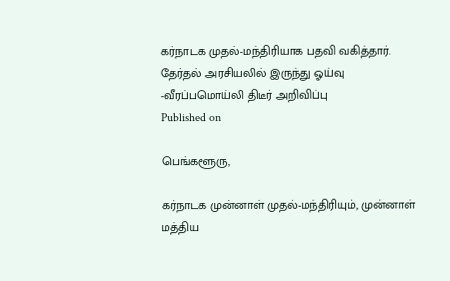கர்நாடக முதல்-மந்திரியாக பதவி வகித்தார்.
தேர்தல் அரசியலில் இருந்து ஓய்வு -வீரப்பமொய்லி திடீர் அறிவிப்பு
Published on

பெங்களூரு,

கர்நாடக முன்னாள் முதல்-மந்திரியும், முன்னாள் மத்திய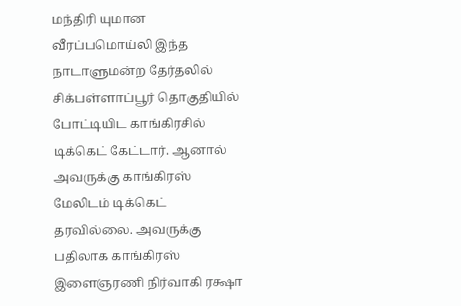மந்திரி யுமான வீரப்பமொய்லி இந்த நாடாளுமன்ற தேர்தலில் சிக்பள்ளாப்பூர் தொகுதியில் போட்டியிட காங்கிரசில் டிக்கெட் கேட்டார். ஆனால் அவருக்கு காங்கிரஸ் மேலிடம் டிக்கெட் தரவில்லை. அவருக்கு பதிலாக காங்கிரஸ் இளைஞரணி நிர்வாகி ரக்ஷா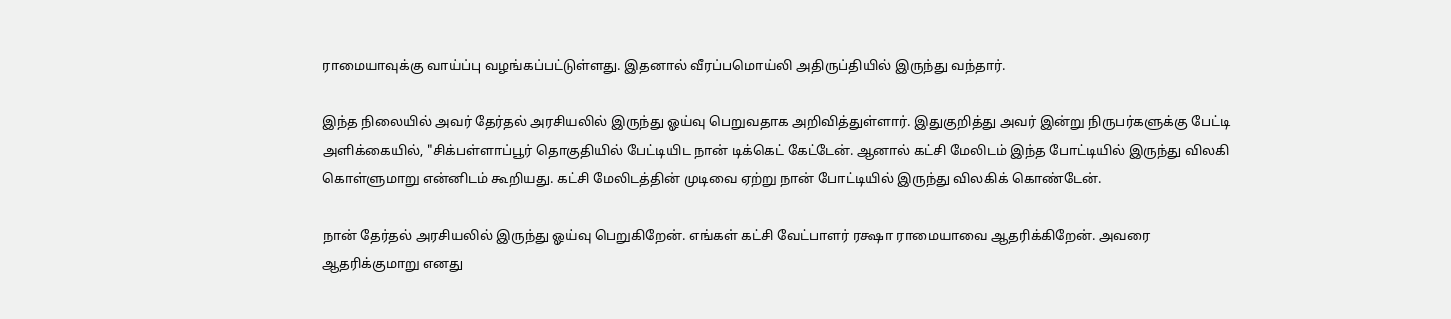ராமையாவுக்கு வாய்ப்பு வழங்கப்பட்டுள்ளது. இதனால் வீரப்பமொய்லி அதிருப்தியில் இருந்து வந்தார்.

இந்த நிலையில் அவர் தேர்தல் அரசியலில் இருந்து ஓய்வு பெறுவதாக அறிவித்துள்ளார். இதுகுறித்து அவர் இன்று நிருபர்களுக்கு பேட்டி அளிக்கையில், "சிக்பள்ளாப்பூர் தொகுதியில் பேட்டியிட நான் டிக்கெட் கேட்டேன். ஆனால் கட்சி மேலிடம் இந்த போட்டியில் இருந்து விலகி கொள்ளுமாறு என்னிடம் கூறியது. கட்சி மேலிடத்தின் முடிவை ஏற்று நான் போட்டியில் இருந்து விலகிக் கொண்டேன்.

நான் தேர்தல் அரசியலில் இருந்து ஓய்வு பெறுகிறேன். எங்கள் கட்சி வேட்பாளர் ரக்ஷா ராமையாவை ஆதரிக்கிறேன். அவரை ஆதரிக்குமாறு எனது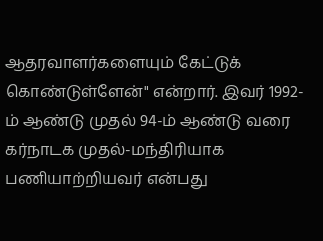ஆதரவாளர்களையும் கேட்டுக் கொண்டுள்ளேன்" என்றார். இவர் 1992-ம் ஆண்டு முதல் 94-ம் ஆண்டு வரை கர்நாடக முதல்-மந்திரியாக பணியாற்றியவர் என்பது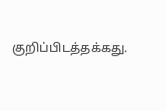குறிப்பிடத்தக்கது.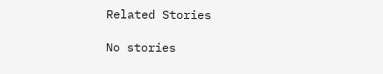Related Stories

No stories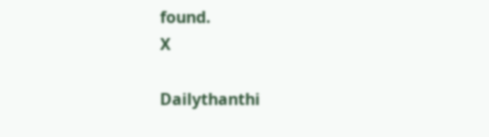found.
X

Dailythanthi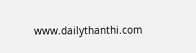www.dailythanthi.com